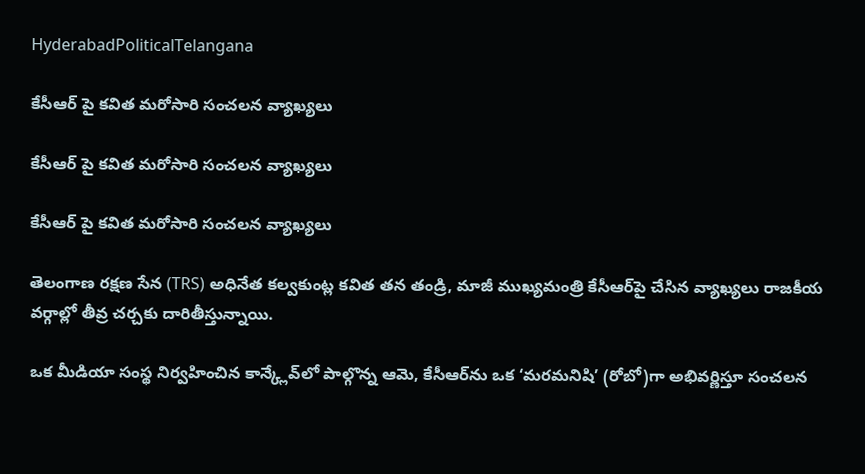HyderabadPoliticalTelangana

కేసీఆర్ పై కవిత మరోసారి సంచలన వ్యాఖ్యలు

కేసీఆర్ పై కవిత మరోసారి సంచలన వ్యాఖ్యలు

కేసీఆర్ పై కవిత మరోసారి సంచలన వ్యాఖ్యలు

తెలంగాణ రక్షణ సేన (TRS) అధినేత కల్వకుంట్ల కవిత తన తండ్రి, మాజీ ముఖ్యమంత్రి కేసీఆర్‌పై చేసిన వ్యాఖ్యలు రాజకీయ వర్గాల్లో తీవ్ర చర్చకు దారితీస్తున్నాయి.

ఒక మీడియా సంస్థ నిర్వహించిన కాన్క్లేవ్‌లో పాల్గొన్న ఆమె, కేసీఆర్‌ను ఒక ‘మరమనిషి’ (రోబో)గా అభివర్ణిస్తూ సంచలన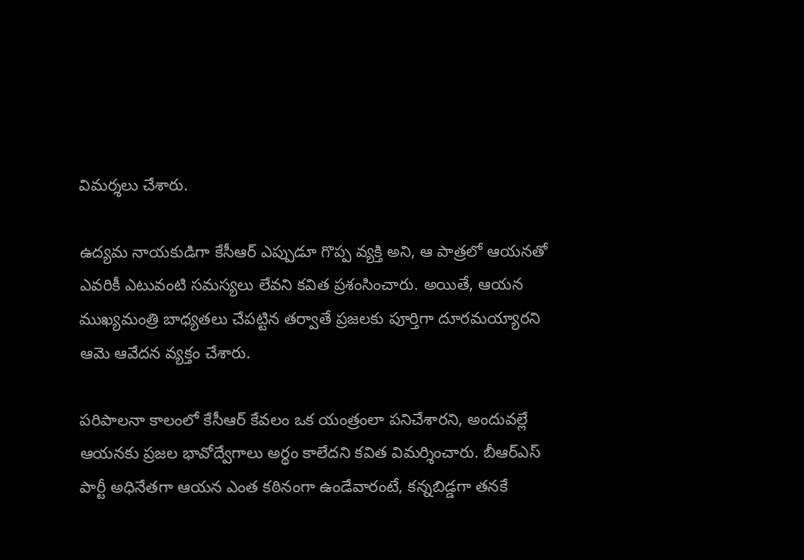విమర్శలు చేశారు.

ఉద్యమ నాయకుడిగా కేసీఆర్ ఎప్పుడూ గొప్ప వ్యక్తి అని, ఆ పాత్రలో ఆయనతో ఎవరికీ ఎటువంటి సమస్యలు లేవని కవిత ప్రశంసించారు. అయితే, ఆయన ముఖ్యమంత్రి బాధ్యతలు చేపట్టిన తర్వాతే ప్రజలకు పూర్తిగా దూరమయ్యారని ఆమె ఆవేదన వ్యక్తం చేశారు.

పరిపాలనా కాలంలో కేసీఆర్ కేవలం ఒక యంత్రంలా పనిచేశారని, అందువల్లే ఆయనకు ప్రజల భావోద్వేగాలు అర్థం కాలేదని కవిత విమర్శించారు. బీఆర్ఎస్ పార్టీ అధినేతగా ఆయన ఎంత కఠినంగా ఉండేవారంటే, కన్నబిడ్డగా తనకే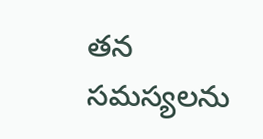తన సమస్యలను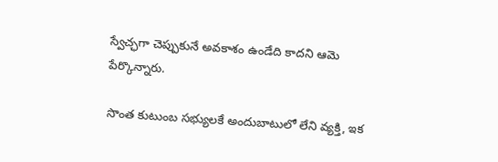స్వేచ్ఛగా చెప్పుకునే అవకాశం ఉండేది కాదని ఆమె పేర్కొన్నారు.

సొంత కుటుంబ సభ్యులకే అందుబాటులో లేని వ్యక్తి, ఇక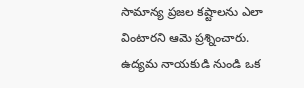సామాన్య ప్రజల కష్టాలను ఎలా వింటారని ఆమె ప్రశ్నించారు. ఉద్యమ నాయకుడి నుండి ఒక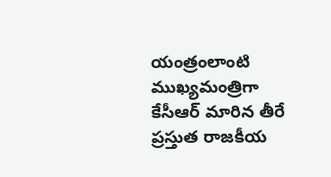యంత్రంలాంటి ముఖ్యమంత్రిగా కేసీఆర్ మారిన తీరే ప్రస్తుత రాజకీయ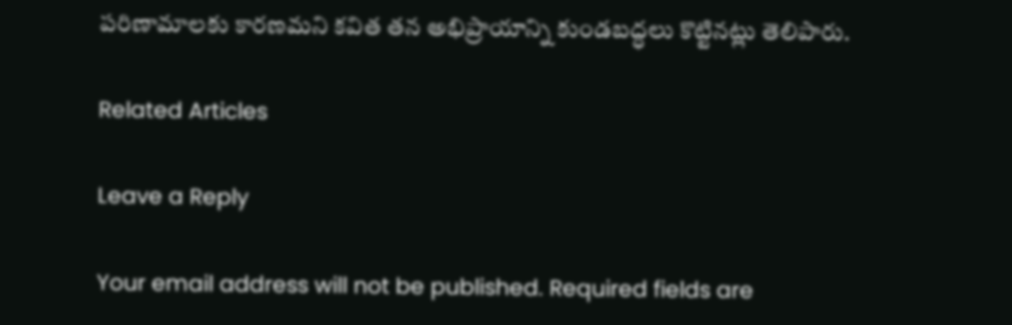పరిణామాలకు కారణమని కవిత తన అభిప్రాయాన్ని కుండబద్ధలు కొట్టినట్లు తెలిపారు.

Related Articles

Leave a Reply

Your email address will not be published. Required fields are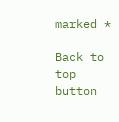marked *

Back to top button